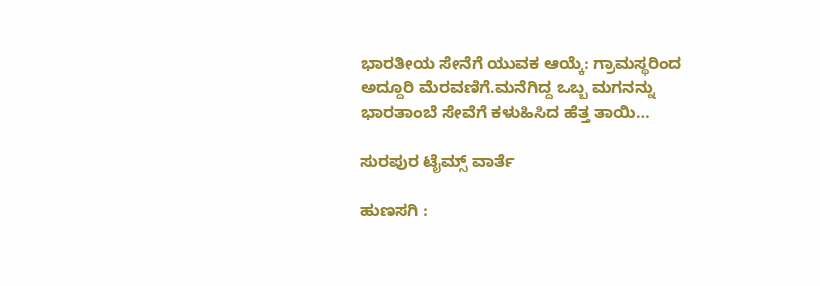ಭಾರತೀಯ ಸೇನೆಗೆ ಯುವಕ ಆಯ್ಕೆ: ಗ್ರಾಮಸ್ಥರಿಂದ ಅದ್ದೂರಿ ಮೆರವಣಿಗೆ.ಮನೆಗಿದ್ದ ಒಬ್ಬ ಮಗನನ್ನು ಭಾರತಾಂಬೆ ಸೇವೆಗೆ ಕಳುಹಿಸಿದ ಹೆತ್ತ ತಾಯಿ…

ಸುರಪುರ ಟೈಮ್ಸ್ ವಾರ್ತೆ

ಹುಣಸಗಿ :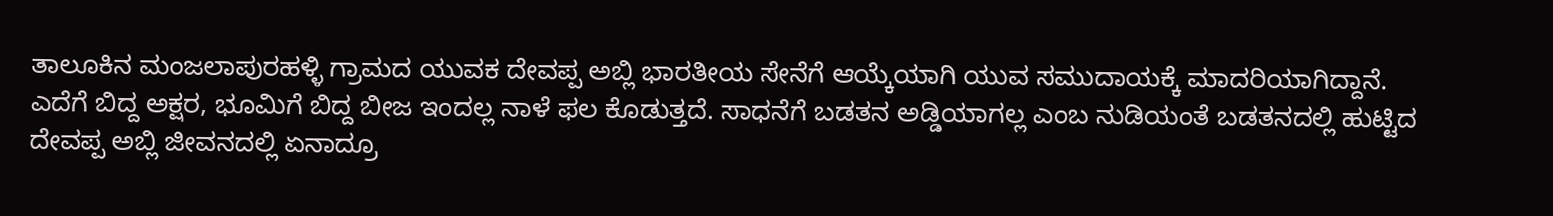ತಾಲೂಕಿನ ಮಂಜಲಾಪುರಹಳ್ಳಿ ಗ್ರಾಮದ ಯುವಕ ದೇವಪ್ಪ ಅಬ್ಲಿ ಭಾರತೀಯ ಸೇನೆಗೆ ಆಯ್ಕೆಯಾಗಿ ಯುವ ಸಮುದಾಯಕ್ಕೆ ಮಾದರಿಯಾಗಿದ್ದಾನೆ.
ಎದೆಗೆ ಬಿದ್ದ ಅಕ್ಷರ, ಭೂಮಿಗೆ ಬಿದ್ದ ಬೀಜ ಇಂದಲ್ಲ ನಾಳೆ ಫಲ ಕೊಡುತ್ತದೆ. ಸಾಧನೆಗೆ ಬಡತನ ಅಡ್ಡಿಯಾಗಲ್ಲ ಎಂಬ ನುಡಿಯಂತೆ ಬಡತನದಲ್ಲಿ ಹುಟ್ಟಿದ ದೇವಪ್ಪ ಅಬ್ಲಿ ಜೀವನದಲ್ಲಿ ಏನಾದ್ರೂ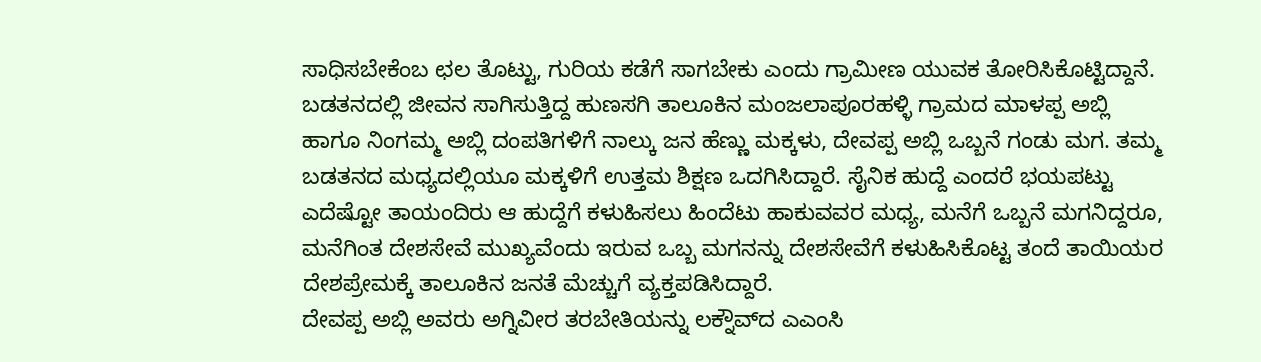ಸಾಧಿಸಬೇಕೆಂಬ ಛಲ ತೊಟ್ಟು, ಗುರಿಯ ಕಡೆಗೆ ಸಾಗಬೇಕು ಎಂದು ಗ್ರಾಮೀಣ ಯುವಕ ತೋರಿಸಿಕೊಟ್ಟಿದ್ದಾನೆ.
ಬಡತನದಲ್ಲಿ ಜೀವನ ಸಾಗಿಸುತ್ತಿದ್ದ ಹುಣಸಗಿ ತಾಲೂಕಿನ ಮಂಜಲಾಪೂರಹಳ್ಳಿ ಗ್ರಾಮದ ಮಾಳಪ್ಪ ಅಬ್ಲಿ ಹಾಗೂ ನಿಂಗಮ್ಮ ಅಬ್ಲಿ ದಂಪತಿಗಳಿಗೆ ನಾಲ್ಕು ಜನ ಹೆಣ್ಣು ಮಕ್ಕಳು, ದೇವಪ್ಪ ಅಬ್ಲಿ ಒಬ್ಬನೆ ಗಂಡು ಮಗ. ತಮ್ಮ ಬಡತನದ ಮಧ್ಯದಲ್ಲಿಯೂ ಮಕ್ಕಳಿಗೆ ಉತ್ತಮ ಶಿಕ್ಷಣ ಒದಗಿಸಿದ್ದಾರೆ. ಸೈನಿಕ ಹುದ್ದೆ ಎಂದರೆ ಭಯಪಟ್ಟು ಎದೆಷ್ಟೋ ತಾಯಂದಿರು ಆ ಹುದ್ದೆಗೆ ಕಳುಹಿಸಲು ಹಿಂದೆಟು ಹಾಕುವವರ ಮಧ್ಯ, ಮನೆಗೆ ಒಬ್ಬನೆ ಮಗನಿದ್ದರೂ, ಮನೆಗಿಂತ ದೇಶಸೇವೆ ಮುಖ್ಯವೆಂದು ಇರುವ ಒಬ್ಬ ಮಗನನ್ನು ದೇಶಸೇವೆಗೆ ಕಳುಹಿಸಿಕೊಟ್ಟ ತಂದೆ ತಾಯಿಯರ ದೇಶಪ್ರೇಮಕ್ಕೆ ತಾಲೂಕಿನ ಜನತೆ ಮೆಚ್ಚುಗೆ ವ್ಯಕ್ತಪಡಿಸಿದ್ದಾರೆ.
ದೇವಪ್ಪ ಅಬ್ಲಿ ಅವರು ಅಗ್ನಿವೀರ ತರಬೇತಿಯನ್ನು ಲಕ್ನೌವ್‌ದ ಎಎಂಸಿ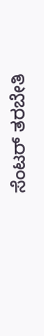ಸೆಂಟರ್ ತರಬೇತಿ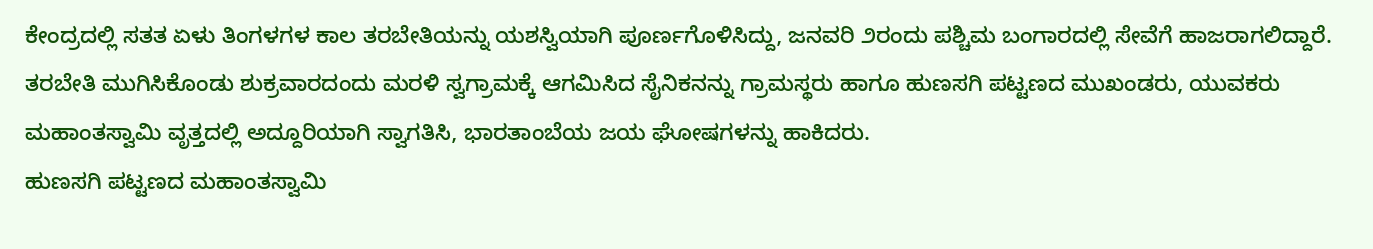ಕೇಂದ್ರದಲ್ಲಿ ಸತತ ಏಳು ತಿಂಗಳಗಳ ಕಾಲ ತರಬೇತಿಯನ್ನು ಯಶಸ್ವಿಯಾಗಿ ಪೂರ್ಣಗೊಳಿಸಿದ್ದು, ಜನವರಿ ೨ರಂದು ಪಶ್ಚಿಮ ಬಂಗಾರದಲ್ಲಿ ಸೇವೆಗೆ ಹಾಜರಾಗಲಿದ್ದಾರೆ.
ತರಬೇತಿ ಮುಗಿಸಿಕೊಂಡು ಶುಕ್ರವಾರದಂದು ಮರಳಿ ಸ್ವಗ್ರಾಮಕ್ಕೆ ಆಗಮಿಸಿದ ಸೈನಿಕನನ್ನು ಗ್ರಾಮಸ್ಥರು ಹಾಗೂ ಹುಣಸಗಿ ಪಟ್ಟಣದ ಮುಖಂಡರು, ಯುವಕರು ಮಹಾಂತಸ್ವಾಮಿ ವೃತ್ತದಲ್ಲಿ ಅದ್ದೂರಿಯಾಗಿ ಸ್ವಾಗತಿಸಿ, ಭಾರತಾಂಬೆಯ ಜಯ ಘೋಷಗಳನ್ನು ಹಾಕಿದರು.
ಹುಣಸಗಿ ಪಟ್ಟಣದ ಮಹಾಂತಸ್ವಾಮಿ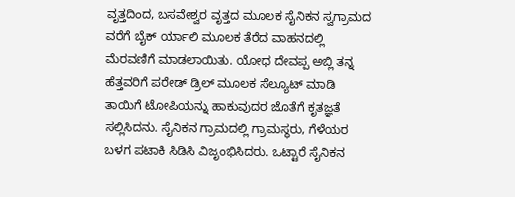ವೃತ್ತದಿಂದ, ಬಸವೇಶ್ವರ ವೃತ್ತದ ಮೂಲಕ ಸೈನಿಕನ ಸ್ವಗ್ರಾಮದ ವರೆಗೆ ಬೈಕ್ ರ್ಯಾಲಿ ಮೂಲಕ ತೆರೆದ ವಾಹನದಲ್ಲಿ ಮೆರವಣಿಗೆ ಮಾಡಲಾಯಿತು. ಯೋಧ ದೇವಪ್ಪ ಅಬ್ಲಿ ತನ್ನ ಹೆತ್ತವರಿಗೆ ಪರೇಡ್ ಡ್ರಿಲ್ ಮೂಲಕ ಸೆಲ್ಯೂಟ್ ಮಾಡಿ ತಾಯಿಗೆ ಟೋಪಿಯನ್ನು ಹಾಕುವುದರ ಜೊತೆಗೆ ಕೃತಜ್ಞತೆ ಸಲ್ಲಿಸಿದನು. ಸೈನಿಕನ ಗ್ರಾಮದಲ್ಲಿ ಗ್ರಾಮಸ್ಥರು, ಗೆಳೆಯರ ಬಳಗ ಪಟಾಕಿ ಸಿಡಿಸಿ ವಿಜೃಂಭಿಸಿದರು. ಒಟ್ಟಾರೆ ಸೈನಿಕನ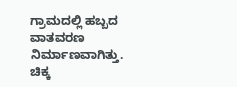ಗ್ರಾಮದಲ್ಲಿ ಹಬ್ಬದ ವಾತವರಣ ನಿರ್ಮಾಣವಾಗಿತ್ತು.
ಚಿಕ್ಕ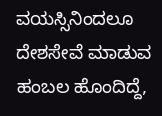ವಯಸ್ಸಿನಿಂದಲೂ ದೇಶಸೇವೆ ಮಾಡುವ ಹಂಬಲ ಹೊಂದಿದ್ದೆ,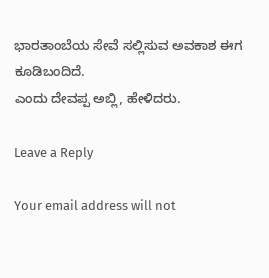ಭಾರತಾಂಬೆಯ ಸೇವೆ ಸಲ್ಲಿಸುವ ಅವಕಾಶ ಈಗ ಕೂಡಿಬಂದಿದೆ.
ಎಂದು ದೇವಪ್ಪ ಅಬ್ಲಿ, ಹೇಳಿದರು.

Leave a Reply

Your email address will not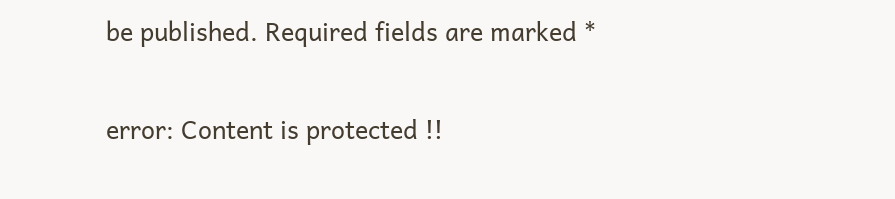be published. Required fields are marked *

error: Content is protected !!